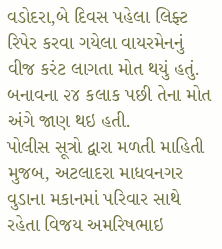વડોદરા,બે દિવસ પહેલા લિફ્ટ રિપેર કરવા ગયેલા વાયરમેનનું વીજ કરંટ લાગતા મોત થયું હતું. બનાવના ૨૪ કલાક પછી તેના મોત અંગે જાણ થઇ હતી.
પોલીસ સૂત્રો દ્વારા મળતી માહિતી મુજબ, અટલાદરા માધવનગર વુડાના મકાનમાં પરિવાર સાથે રહેતા વિજય અમરિષભાઇ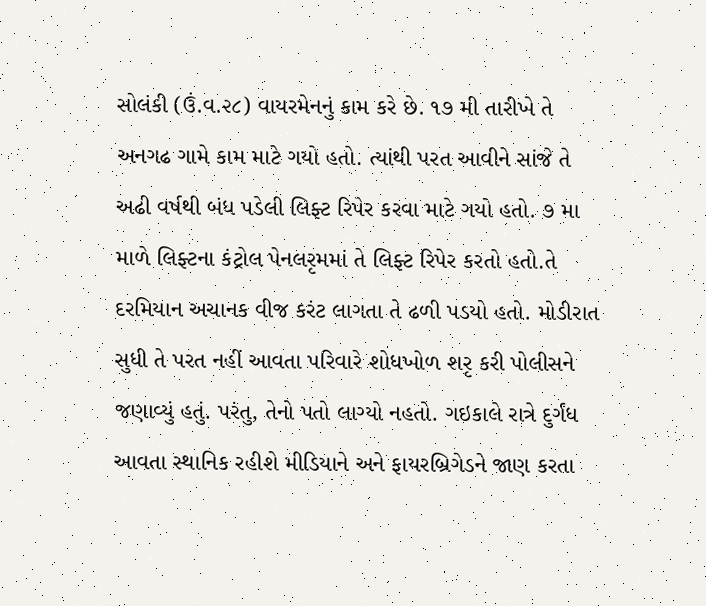સોલંકી (ઉં.વ.૨૮) વાયરમેનનું કામ કરે છે. ૧૭ મી તારીખે તે અનગઢ ગામે કામ માટે ગયો હતો. ત્યાંથી પરત આવીને સાંજે તે અઢી વર્ષથી બંધ પડેલી લિફ્ટ રિપેર કરવા માટે ગયો હતો. ૭ મા માળે લિફ્ટના કંટ્રોલ પેનલરૃમમાં તે લિફ્ટ રિપેર કરતો હતો.તે દરમિયાન અચાનક વીજ કરંટ લાગતા તે ઢળી પડયો હતો. મોડીરાત સુધી તે પરત નહીં આવતા પરિવારે શોધખોળ શરૃ કરી પોલીસને જણાવ્યું હતું. પરંતુ, તેનો પતો લાગ્યો નહતો. ગઇકાલે રાત્રે દુર્ગંધ આવતા સ્થાનિક રહીશે મીડિયાને અને ફાયરબ્રિગેડને જાણ કરતા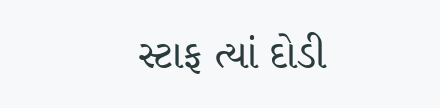સ્ટાફ ત્યાં દોડી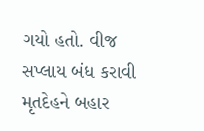ગયો હતો. વીજ સપ્લાય બંધ કરાવી મૃતદેહને બહાર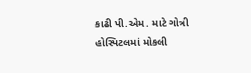કાઢી પી.એમ. માટે ગોત્રી હોસ્પિટલમાં મોકલી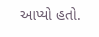આપ્યો હતો.